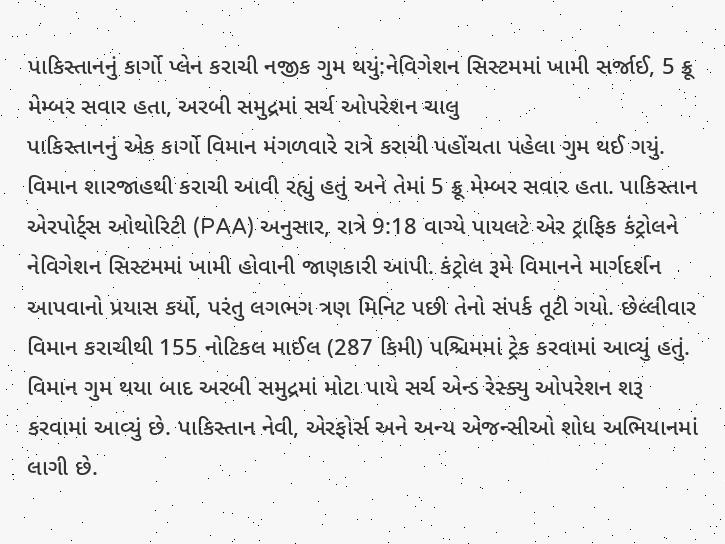પાકિસ્તાનનું કાર્ગો પ્લેન કરાચી નજીક ગુમ થયું:નેવિગેશન સિસ્ટમમાં ખામી સર્જાઈ, 5 ક્રૂ મેમ્બર સવાર હતા, અરબી સમુદ્રમાં સર્ચ ઓપરેશન ચાલુ
પાકિસ્તાનનું એક કાર્ગો વિમાન મંગળવારે રાત્રે કરાચી પહોંચતા પહેલા ગુમ થઈ ગયું. વિમાન શારજાહથી કરાચી આવી રહ્યું હતું અને તેમાં 5 ક્રૂ મેમ્બર સવાર હતા. પાકિસ્તાન એરપોર્ટ્સ ઓથોરિટી (PAA) અનુસાર, રાત્રે 9:18 વાગ્યે પાયલટે એર ટ્રાફિક કંટ્રોલને નેવિગેશન સિસ્ટમમાં ખામી હોવાની જાણકારી આપી. કંટ્રોલ રૂમે વિમાનને માર્ગદર્શન આપવાનો પ્રયાસ કર્યો, પરંતુ લગભગ ત્રણ મિનિટ પછી તેનો સંપર્ક તૂટી ગયો. છેલ્લીવાર વિમાન કરાચીથી 155 નોટિકલ માઈલ (287 કિમી) પશ્ચિમમાં ટ્રેક કરવામાં આવ્યું હતું. વિમાન ગુમ થયા બાદ અરબી સમુદ્રમાં મોટા પાયે સર્ચ એન્ડ રેસ્ક્યુ ઓપરેશન શરૂ કરવામાં આવ્યું છે. પાકિસ્તાન નેવી, એરફોર્સ અને અન્ય એજન્સીઓ શોધ અભિયાનમાં લાગી છે.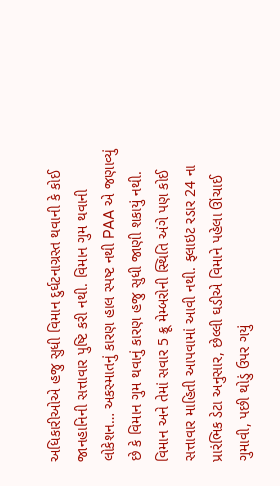અધિકારીઓએ હજુ સુધી વિમાન દુર્ઘટનાગ્રસ્ત થવાની કે કોઈ જાનહાનિની સત્તાવાર પુષ્ટિ કરી નથી. વિમાન ગુમ થવાની લોકેશન… અકસ્માતનું કારણ હાલ સ્પષ્ટ નથી PAA એ જણાવ્યું છે કે વિમાન ગુમ થવાનું કારણ હજુ સુધી જાણી શકાયું નથી. વિમાન અને તેમાં સવાર 5 ક્રૂ મેમ્બરોની સ્થિતિ અંગે પણ કોઈ સત્તાવાર માહિતી આપવામાં આવી નથી. ફ્લાઇટ રડાર 24 ના પ્રારંભિક ડેટા અનુસાર, છેલ્લી ઘડીએ વિમાને પહેલા ઊંચાઈ ગુમાવી, પછી થોડું ઉપર ગયું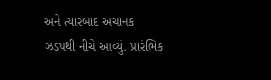અને ત્યારબાદ અચાનક ઝડપથી નીચે આવ્યું. પ્રારંભિક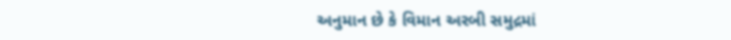અનુમાન છે કે વિમાન અરબી સમુદ્રમાં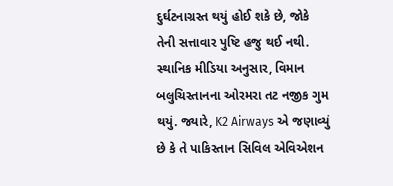દુર્ઘટનાગ્રસ્ત થયું હોઈ શકે છે, જોકે તેની સત્તાવાર પુષ્ટિ હજુ થઈ નથી. સ્થાનિક મીડિયા અનુસાર, વિમાન બલુચિસ્તાનના ઓરમરા તટ નજીક ગુમ થયું. જ્યારે, K2 Airways એ જણાવ્યું છે કે તે પાકિસ્તાન સિવિલ એવિએશન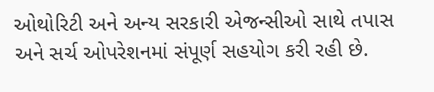ઓથોરિટી અને અન્ય સરકારી એજન્સીઓ સાથે તપાસ અને સર્ચ ઓપરેશનમાં સંપૂર્ણ સહયોગ કરી રહી છે.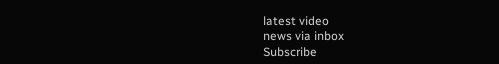latest video
news via inbox
Subscribe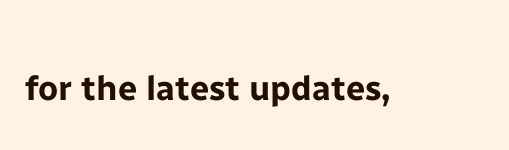for the latest updates,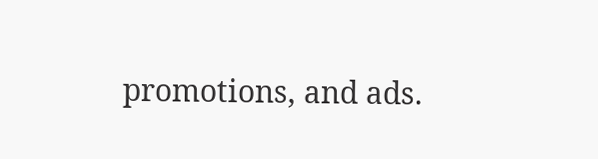promotions, and ads.